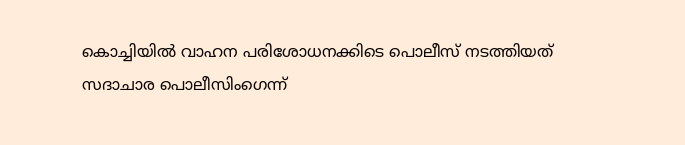കൊച്ചിയിൽ വാഹന പരിശോധനക്കിടെ പൊലീസ് നടത്തിയത് സദാചാര പൊലീസിംഗെന്ന്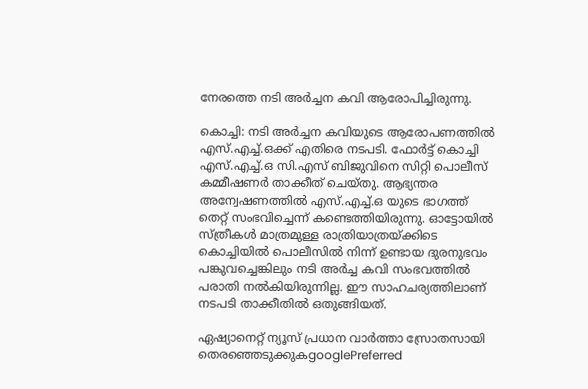നേരത്തെ നടി അർച്ചന കവി ആരോപിച്ചിരുന്നു.

കൊച്ചി: നടി അർച്ചന കവിയുടെ ആരോപണത്തിൽ എസ്.എച്ച്.ഒക്ക് എതിരെ നടപടി. ഫോർട്ട് കൊച്ചി എസ്.എച്ച്.ഒ സി.എസ് ബിജുവിനെ സിറ്റി പൊലീസ് കമ്മീഷണർ താക്കീത് ചെയ്തു. ആഭ്യന്തര അന്വേഷണത്തിൽ എസ്.എച്ച്.ഒ യുടെ ഭാഗത്ത് തെറ്റ് സംഭവിച്ചെന്ന് കണ്ടെത്തിയിരുന്നു. ഓട്ടോയിൽ സ്ത്രീകൾ മാത്രമുള്ള രാത്രിയാത്രയ്ക്കിടെ കൊച്ചിയിൽ പൊലീസിൽ നിന്ന് ഉണ്ടായ ദുരനുഭവം പങ്കുവച്ചെങ്കിലും നടി അർച്ച കവി സംഭവത്തിൽ പരാതി നൽകിയിരുന്നില്ല. ഈ സാഹചര്യത്തിലാണ് നടപടി താക്കീതിൽ ഒതുങ്ങിയത്.

ഏഷ്യാനെറ്റ് ന്യൂസ് പ്രധാന വാർത്താ സ്രോതസായി തെരഞ്ഞെടുക്കുകgooglePreferred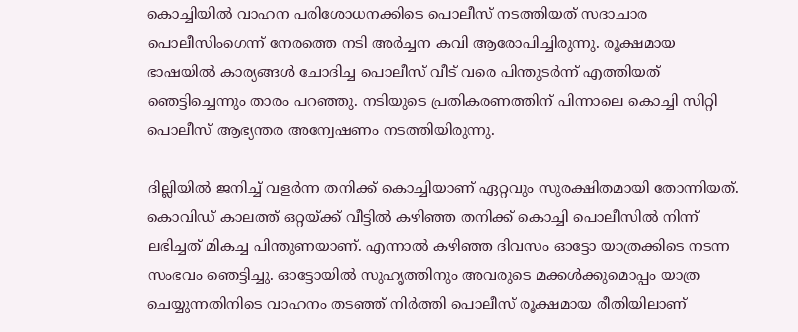കൊച്ചിയിൽ വാഹന പരിശോധനക്കിടെ പൊലീസ് നടത്തിയത് സദാചാര പൊലീസിംഗെന്ന് നേരത്തെ നടി അർച്ചന കവി ആരോപിച്ചിരുന്നു. രൂക്ഷമായ ഭാഷയിൽ കാര്യങ്ങൾ ചോദിച്ച പൊലീസ് വീട് വരെ പിന്തുടർന്ന് എത്തിയത് ഞെട്ടിച്ചെന്നും താരം പറഞ്ഞു. നടിയുടെ പ്രതികരണത്തിന് പിന്നാലെ കൊച്ചി സിറ്റി പൊലീസ് ആഭ്യന്തര അന്വേഷണം നടത്തിയിരുന്നു.

ദില്ലിയിൽ ജനിച്ച് വളർന്ന തനിക്ക് കൊച്ചിയാണ് ഏറ്റവും സുരക്ഷിതമായി തോന്നിയത്. കൊവിഡ് കാലത്ത് ഒറ്റയ്ക്ക് വീട്ടിൽ കഴിഞ്ഞ തനിക്ക് കൊച്ചി പൊലീസിൽ നിന്ന് ലഭിച്ചത് മികച്ച പിന്തുണയാണ്. എന്നാൽ കഴിഞ്ഞ ദിവസം ഓട്ടോ യാത്രക്കിടെ നടന്ന സംഭവം ഞെട്ടിച്ചു. ഓട്ടോയിൽ സുഹൃത്തിനും അവരുടെ മക്കൾക്കുമൊപ്പം യാത്ര ചെയ്യുന്നതിനിടെ വാഹനം തടഞ്ഞ് നിർത്തി പൊലീസ് രൂക്ഷമായ രീതിയിലാണ്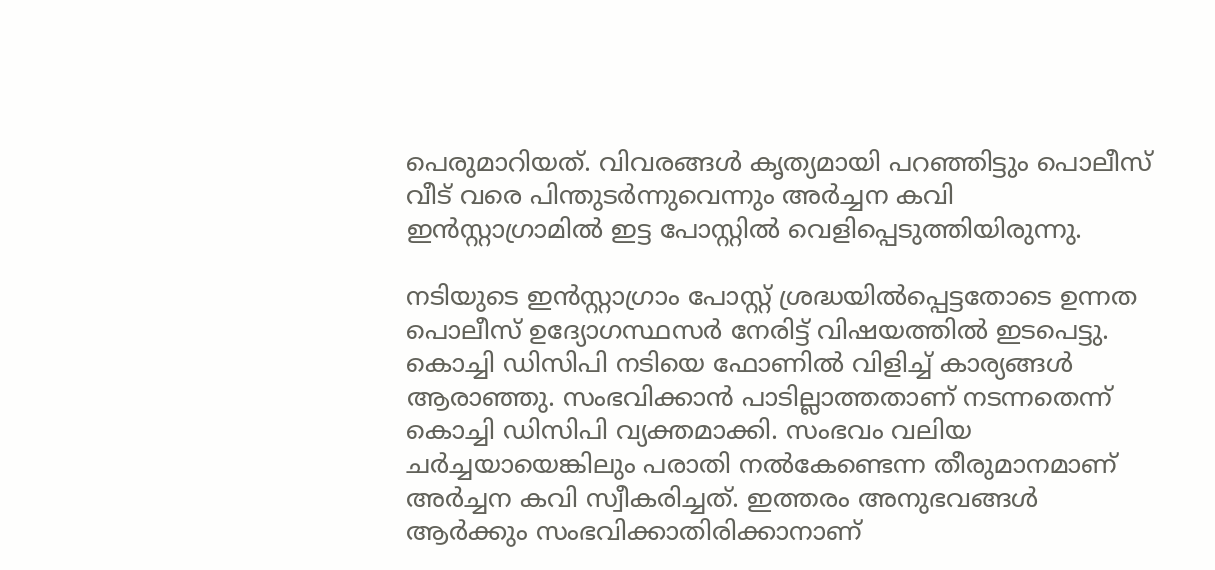പെരുമാറിയത്. വിവരങ്ങൾ കൃത്യമായി പറഞ്ഞിട്ടും പൊലീസ് വീട് വരെ പിന്തുടർന്നുവെന്നും അർച്ചന കവി ഇൻസ്റ്റാഗ്രാമിൽ ഇട്ട പോസ്റ്റിൽ വെളിപ്പെടുത്തിയിരുന്നു.

നടിയുടെ ഇൻസ്റ്റാഗ്രാം പോസ്റ്റ് ശ്രദ്ധയിൽപ്പെട്ടതോടെ ഉന്നത പൊലീസ് ഉദ്യോഗസ്ഥസർ നേരിട്ട് വിഷയത്തിൽ ഇടപെട്ടു. കൊച്ചി ഡിസിപി നടിയെ ഫോണിൽ വിളിച്ച് കാര്യങ്ങൾ ആരാഞ്ഞു. സംഭവിക്കാൻ പാടില്ലാത്തതാണ് നടന്നതെന്ന് കൊച്ചി ഡിസിപി വ്യക്തമാക്കി. സംഭവം വലിയ ചർച്ചയായെങ്കിലും പരാതി നൽകേണ്ടെന്ന തീരുമാനമാണ് അർച്ചന കവി സ്വീകരിച്ചത്. ഇത്തരം അനുഭവങ്ങൾ ആർക്കും സംഭവിക്കാതിരിക്കാനാണ്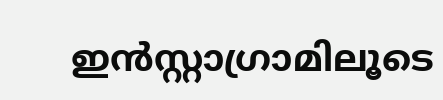ഇൻസ്റ്റാഗ്രാമിലൂടെ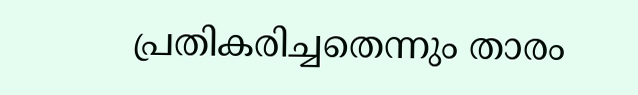പ്രതികരിച്ചതെന്നും താരം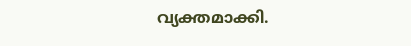വ്യക്തമാക്കി.